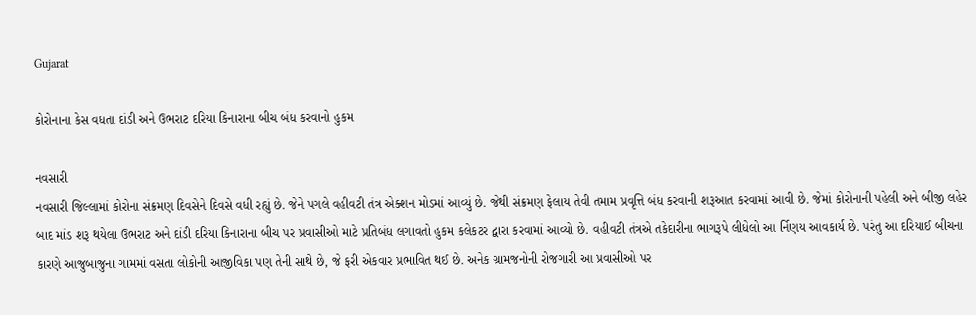Gujarat

કોરોનાના કેસ વધતા દાંડી અને ઉભરાટ દરિયા કિનારાના બીચ બંધ કરવાનો હુકમ

નવસારી
નવસારી જિલ્લામાં કોરોના સંક્રમણ દિવસેને દિવસે વધી રહ્યું છે. જેને પગલે વહીવટી તંત્ર એક્શન મોડમાં આવ્યું છે. જેથી સંક્રમણ ફેલાય તેવી તમામ પ્રવૃત્તિ બંધ કરવાની શરૂઆત કરવામાં આવી છે. જેમાં કોરોનાની પહેલી અને બીજી લહેર બાદ માંડ શરૂ થયેલા ઉભરાટ અને દાંડી દરિયા કિનારાના બીચ પર પ્રવાસીઓ માટે પ્રતિબંધ લગાવતો હુકમ કલેકટર દ્વારા કરવામાં આવ્યો છે. વહીવટી તંત્રએ તકેદારીના ભાગરૂપે લીધેલો આ ર્નિણય આવકાર્ય છે. પરંતુ આ દરિયાઈ બીચના કારણે આજુબાજુના ગામમાં વસતા લોકોની આજીવિકા પણ તેની સાથે છે, જે ફરી એકવાર પ્રભાવિત થઈ છે. અનેક ગ્રામજનોની રોજગારી આ પ્રવાસીઓ પર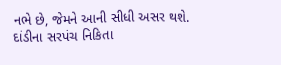નભે છે, જેમને આની સીધી અસર થશે. દાંડીના સરપંચ નિકિતા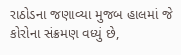રાઠોડના જણાવ્યા મુજબ હાલમાં જે કોરોના સંક્રમણ વધ્યું છે,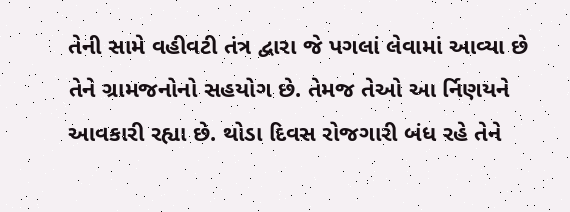તેની સામે વહીવટી તંત્ર દ્વારા જે પગલાં લેવામાં આવ્યા છે તેને ગ્રામજનોનો સહયોગ છે. તેમજ તેઓ આ ર્નિણયને આવકારી રહ્યા છે. થોડા દિવસ રોજગારી બંધ રહે તેને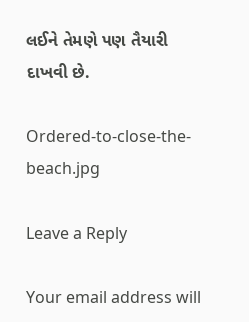લઈને તેમણે પણ તૈયારી દાખવી છે.

Ordered-to-close-the-beach.jpg

Leave a Reply

Your email address will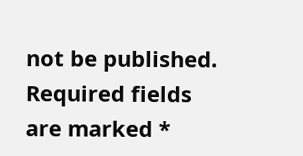not be published. Required fields are marked *